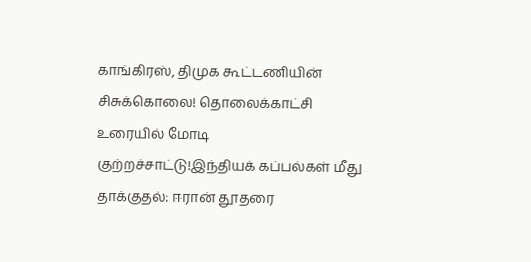காங்கிரஸ், திமுக கூட்டணியின் சிசுக்கொலை! தொலைக்காட்சி உரையில் மோடி குற்றச்சாட்டு!இந்தியக் கப்பல்கள் மீது தாக்குதல்: ஈரான் தூதரை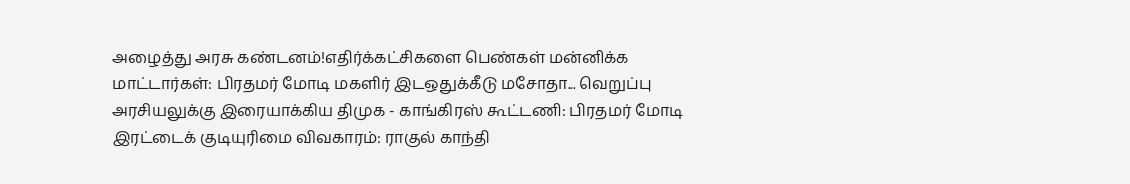அழைத்து அரசு கண்டனம்!எதிர்க்கட்சிகளை பெண்கள் மன்னிக்க மாட்டார்கள்: பிரதமர் மோடி மகளிர் இடஒதுக்கீடு மசோதா... வெறுப்பு அரசியலுக்கு இரையாக்கிய திமுக - காங்கிரஸ் கூட்டணி: பிரதமர் மோடி இரட்டைக் குடியுரிமை விவகாரம்: ராகுல் காந்தி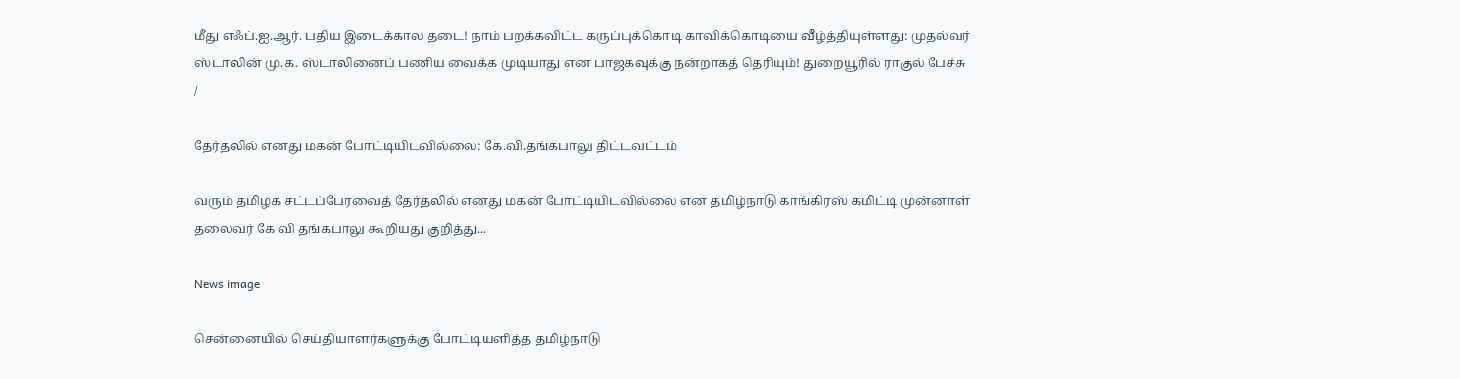மீது எஃப்.ஐ.ஆர். பதிய இடைக்கால தடை! நாம் பறக்கவிட்ட கருப்புக்கொடி காவிக்கொடியை வீழ்த்தியுள்ளது: முதல்வர் ஸ்டாலின் மு.க. ஸ்டாலினைப் பணிய வைக்க முடியாது என பாஜகவுக்கு நன்றாகத் தெரியும்! துறையூரில் ராகுல் பேச்சு
/

தேர்தலில் எனது மகன் போட்டியிடவில்லை: கே.வி.தங்கபாலு திட்டவட்டம்

வரும் தமிழக சட்டப்பேரவைத் தேர்தலில் எனது மகன் போட்டியிடவில்லை என தமிழ்நாடு காங்கிரஸ் கமிட்டி முன்னாள் தலைவர் கே வி தங்கபாலு கூறியது குறித்து...

News image

சென்னையில் செய்தியாளர்களுக்கு போட்டியளித்த தமிழ்நாடு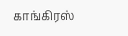காங்கிரஸ்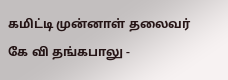கமிட்டி முன்னாள் தலைவர் கே வி தங்கபாலு -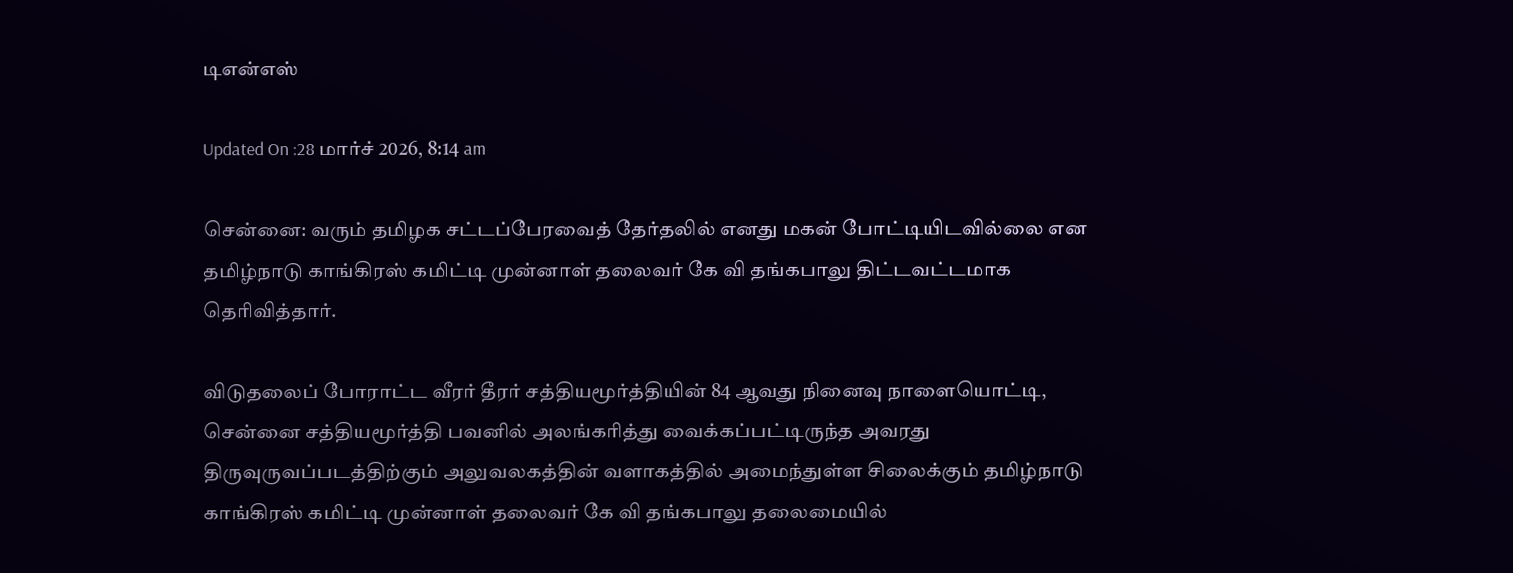டிஎன்எஸ்

Updated On :28 மார்ச் 2026, 8:14 am

சென்னை: வரும் தமிழக சட்டப்பேரவைத் தேர்தலில் எனது மகன் போட்டியிடவில்லை என தமிழ்நாடு காங்கிரஸ் கமிட்டி முன்னாள் தலைவர் கே வி தங்கபாலு திட்டவட்டமாக தெரிவித்தார்.

விடுதலைப் போராட்ட வீரர் தீரர் சத்தியமூர்த்தியின் 84 ஆவது நினைவு நாளையொட்டி, சென்னை சத்தியமூர்த்தி பவனில் அலங்கரித்து வைக்கப்பட்டிருந்த அவரது திருவுருவப்படத்திற்கும் அலுவலகத்தின் வளாகத்தில் அமைந்துள்ள சிலைக்கும் தமிழ்நாடு காங்கிரஸ் கமிட்டி முன்னாள் தலைவர் கே வி தங்கபாலு தலைமையில்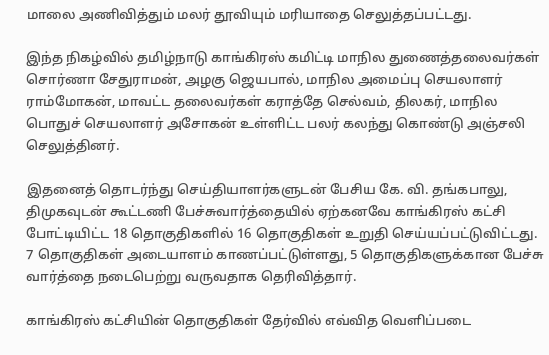மாலை அணிவித்தும் மலர் தூவியும் மரியாதை செலுத்தப்பட்டது.

இந்த நிகழ்வில் தமிழ்நாடு காங்கிரஸ் கமிட்டி மாநில துணைத்தலைவர்கள் சொர்ணா சேதுராமன், அழகு ஜெயபால், மாநில அமைப்பு செயலாளர் ராம்மோகன், மாவட்ட தலைவர்கள் கராத்தே செல்வம், திலகர், மாநில பொதுச் செயலாளர் அசோகன் உள்ளிட்ட பலர் கலந்து கொண்டு அஞ்சலி செலுத்தினர்.

இதனைத் தொடர்ந்து செய்தியாளர்களுடன் பேசிய கே. வி. தங்கபாலு, திமுகவுடன் கூட்டணி பேச்சுவார்த்தையில் ஏற்கனவே காங்கிரஸ் கட்சி போட்டியிட்ட 18 தொகுதிகளில் 16 தொகுதிகள் உறுதி செய்யப்பட்டுவிட்டது. 7 தொகுதிகள் அடையாளம் காணப்பட்டுள்ளது, 5 தொகுதிகளுக்கான பேச்சு வார்த்தை நடைபெற்று வருவதாக தெரிவித்தார்.

காங்கிரஸ் கட்சியின் தொகுதிகள் தேர்வில் எவ்வித வெளிப்படை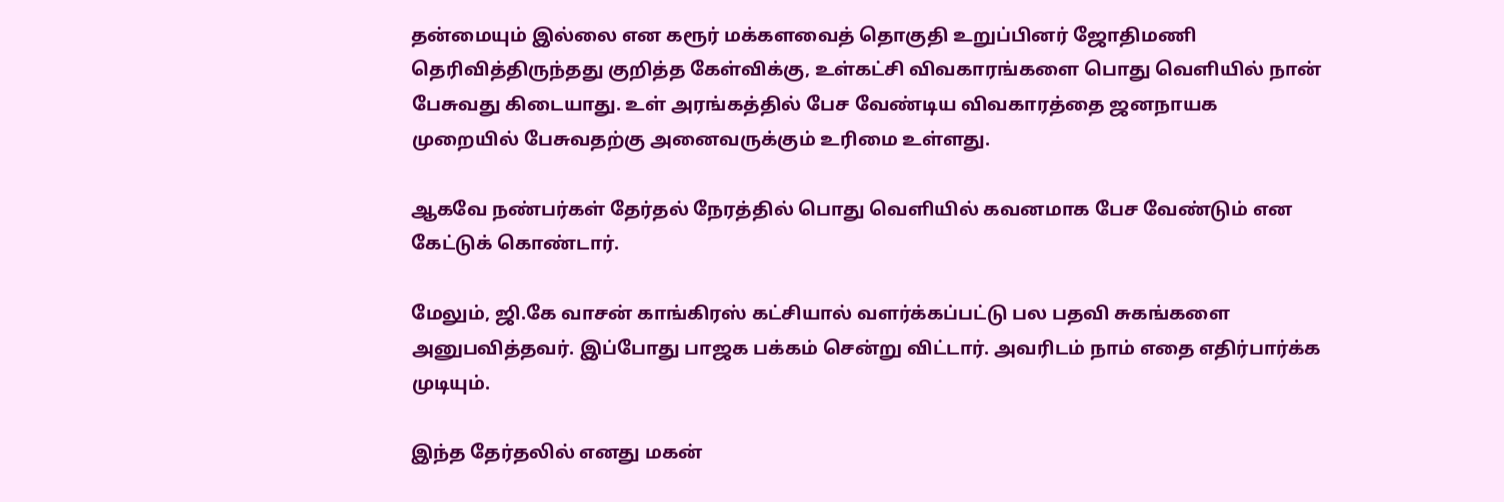தன்மையும் இல்லை என கரூர் மக்களவைத் தொகுதி உறுப்பினர் ஜோதிமணி தெரிவித்திருந்தது குறித்த கேள்விக்கு, உள்கட்சி விவகாரங்களை பொது வெளியில் நான் பேசுவது கிடையாது. உள் அரங்கத்தில் பேச வேண்டிய விவகாரத்தை ஜனநாயக முறையில் பேசுவதற்கு அனைவருக்கும் உரிமை உள்ளது.

ஆகவே நண்பர்கள் தேர்தல் நேரத்தில் பொது வெளியில் கவனமாக பேச வேண்டும் என கேட்டுக் கொண்டார்.

மேலும், ஜி.கே வாசன் காங்கிரஸ் கட்சியால் வளர்க்கப்பட்டு பல பதவி சுகங்களை அனுபவித்தவர். இப்போது பாஜக பக்கம் சென்று விட்டார். அவரிடம் நாம் எதை எதிர்பார்க்க முடியும்.

இந்த தேர்தலில் எனது மகன்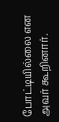போட்டியில்லை என அவர் கூறினார்.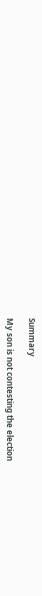Summary

My son is not contesting the election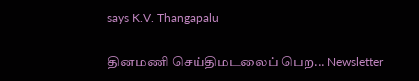says K.V. Thangapalu

தினமணி செய்திமடலைப் பெற... Newsletter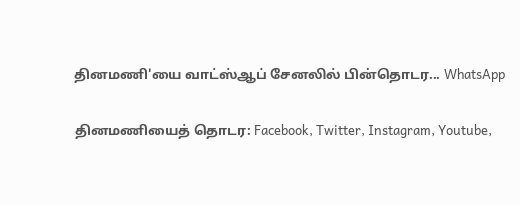தினமணி'யை வாட்ஸ்ஆப் சேனலில் பின்தொடர... WhatsApp

தினமணியைத் தொடர: Facebook, Twitter, Instagram, Youtube,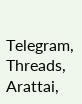Telegram, Threads, Arattai,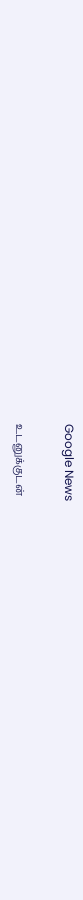Google News

உடனுக்குடன்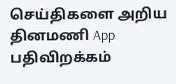செய்திகளை அறிய தினமணி App பதிவிறக்கம்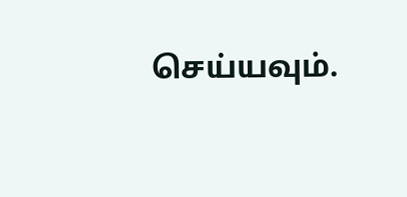செய்யவும்.